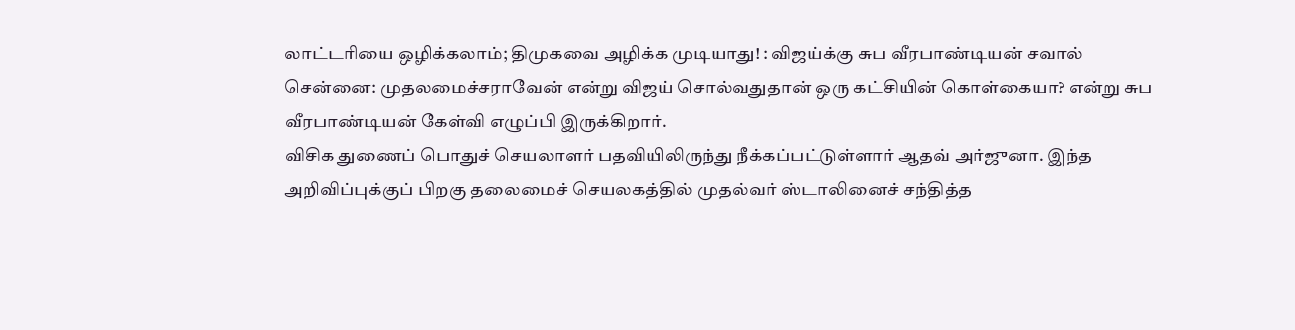லாட்டரியை ஒழிக்கலாம்; திமுகவை அழிக்க முடியாது! : விஜய்க்கு சுப வீரபாண்டியன் சவால்
சென்னை: முதலமைச்சராவேன் என்று விஜய் சொல்வதுதான் ஒரு கட்சியின் கொள்கையா? என்று சுப வீரபாண்டியன் கேள்வி எழுப்பி இருக்கிறார்.
விசிக துணைப் பொதுச் செயலாளர் பதவியிலிருந்து நீக்கப்பட்டுள்ளார் ஆதவ் அர்ஜுனா. இந்த அறிவிப்புக்குப் பிறகு தலைமைச் செயலகத்தில் முதல்வர் ஸ்டாலினைச் சந்தித்த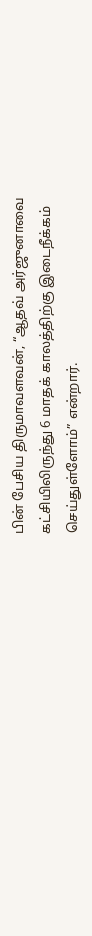பின் பேசிய திருமாவளவன், “ஆதவ் அர்ஜுனாவை கட்சியிலிருந்து 6 மாதக் காலத்திற்கு இடைநீக்கம் செய்துள்ளோம்” என்றார்.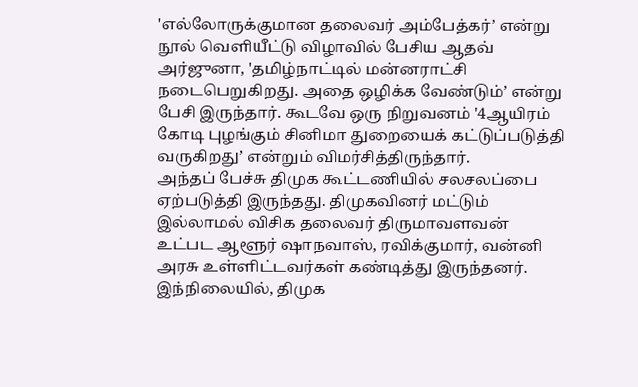'எல்லோருக்குமான தலைவர் அம்பேத்கர்’ என்று நூல் வெளியீட்டு விழாவில் பேசிய ஆதவ் அர்ஜுனா, 'தமிழ்நாட்டில் மன்னராட்சி நடைபெறுகிறது. அதை ஒழிக்க வேண்டும்’ என்று பேசி இருந்தார். கூடவே ஒரு நிறுவனம் '4ஆயிரம் கோடி புழங்கும் சினிமா துறையைக் கட்டுப்படுத்தி வருகிறது’ என்றும் விமர்சித்திருந்தார்.
அந்தப் பேச்சு திமுக கூட்டணியில் சலசலப்பை ஏற்படுத்தி இருந்தது. திமுகவினர் மட்டும் இல்லாமல் விசிக தலைவர் திருமாவளவன் உட்பட ஆளூர் ஷாநவாஸ், ரவிக்குமார், வன்னி அரசு உள்ளிட்டவர்கள் கண்டித்து இருந்தனர்.
இந்நிலையில், திமுக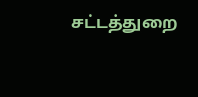சட்டத்துறை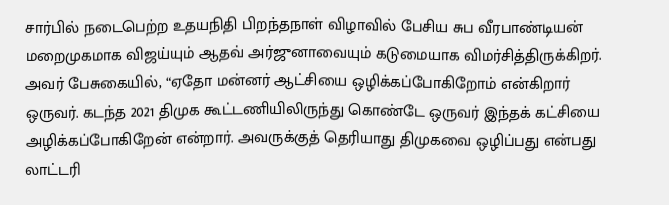சார்பில் நடைபெற்ற உதயநிதி பிறந்தநாள் விழாவில் பேசிய சுப வீரபாண்டியன் மறைமுகமாக விஜய்யும் ஆதவ் அர்ஜுனாவையும் கடுமையாக விமர்சித்திருக்கிறர். அவர் பேசுகையில், “ஏதோ மன்னர் ஆட்சியை ஒழிக்கப்போகிறோம் என்கிறார் ஒருவர். கடந்த 2021 திமுக கூட்டணியிலிருந்து கொண்டே ஒருவர் இந்தக் கட்சியை அழிக்கப்போகிறேன் என்றார். அவருக்குத் தெரியாது திமுகவை ஒழிப்பது என்பது லாட்டரி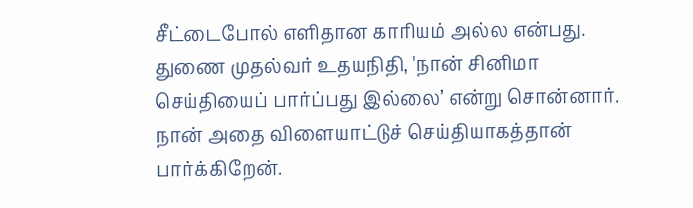சீட்டைபோல் எளிதான காரியம் அல்ல என்பது. துணை முதல்வர் உதயநிதி, 'நான் சினிமா செய்தியைப் பார்ப்பது இல்லை’ என்று சொன்னார். நான் அதை விளையாட்டுச் செய்தியாகத்தான் பார்க்கிறேன்.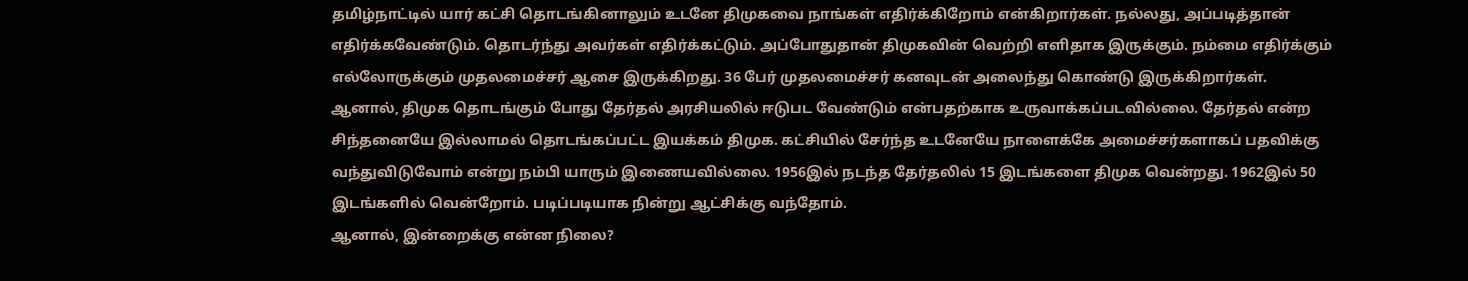தமிழ்நாட்டில் யார் கட்சி தொடங்கினாலும் உடனே திமுகவை நாங்கள் எதிர்க்கிறோம் என்கிறார்கள். நல்லது, அப்படித்தான் எதிர்க்கவேண்டும். தொடர்ந்து அவர்கள் எதிர்க்கட்டும். அப்போதுதான் திமுகவின் வெற்றி எளிதாக இருக்கும். நம்மை எதிர்க்கும் எல்லோருக்கும் முதலமைச்சர் ஆசை இருக்கிறது. 36 பேர் முதலமைச்சர் கனவுடன் அலைந்து கொண்டு இருக்கிறார்கள்.
ஆனால், திமுக தொடங்கும் போது தேர்தல் அரசியலில் ஈடுபட வேண்டும் என்பதற்காக உருவாக்கப்படவில்லை. தேர்தல் என்ற சிந்தனையே இல்லாமல் தொடங்கப்பட்ட இயக்கம் திமுக. கட்சியில் சேர்ந்த உடனேயே நாளைக்கே அமைச்சர்களாகப் பதவிக்கு வந்துவிடுவோம் என்று நம்பி யாரும் இணையவில்லை. 1956இல் நடந்த தேர்தலில் 15 இடங்களை திமுக வென்றது. 1962இல் 50 இடங்களில் வென்றோம். படிப்படியாக நின்று ஆட்சிக்கு வந்தோம்.
ஆனால், இன்றைக்கு என்ன நிலை?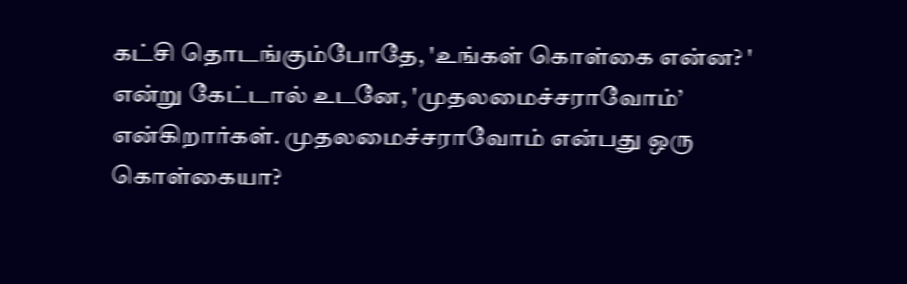கட்சி தொடங்கும்போதே, 'உங்கள் கொள்கை என்ன? ' என்று கேட்டால் உடனே, 'முதலமைச்சராவோம்’ என்கிறார்கள். முதலமைச்சராவோம் என்பது ஒரு கொள்கையா?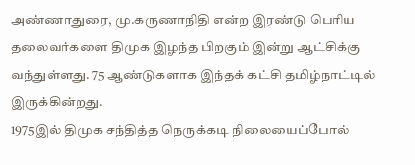அண்ணாதுரை, மு.கருணாநிதி என்ற இரண்டு பெரிய தலைவர்களை திமுக இழந்த பிறகும் இன்று ஆட்சிக்கு வந்துள்ளது. 75 ஆண்டுகளாக இந்தக் கட்சி தமிழ்நாட்டில் இருக்கின்றது.
1975இல் திமுக சந்தித்த நெருக்கடி நிலையைப்போல்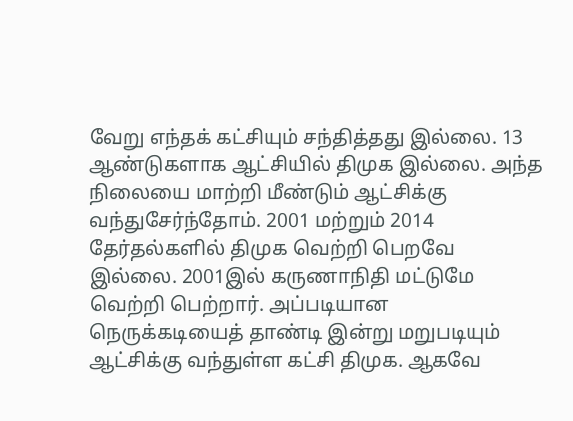வேறு எந்தக் கட்சியும் சந்தித்தது இல்லை. 13 ஆண்டுகளாக ஆட்சியில் திமுக இல்லை. அந்த நிலையை மாற்றி மீண்டும் ஆட்சிக்கு வந்துசேர்ந்தோம். 2001 மற்றும் 2014 தேர்தல்களில் திமுக வெற்றி பெறவே இல்லை. 2001இல் கருணாநிதி மட்டுமே வெற்றி பெற்றார். அப்படியான நெருக்கடியைத் தாண்டி இன்று மறுபடியும் ஆட்சிக்கு வந்துள்ள கட்சி திமுக. ஆகவே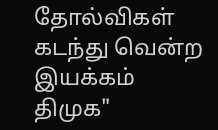தோல்விகள் கடந்து வென்ற இயக்கம் திமுக"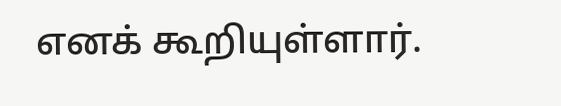எனக் கூறியுள்ளார்.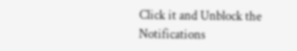Click it and Unblock the Notifications